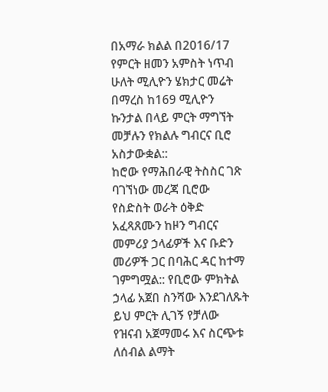በአማራ ክልል በ2016/17 የምርት ዘመን አምስት ነጥብ ሁለት ሚሊዮን ሄክታር መሬት በማረስ ከ169 ሚሊዮን ኩንታል በላይ ምርት ማግኘት መቻሉን የክልሉ ግብርና ቢሮ አስታውቋል::
ከሮው የማሕበራዊ ትስስር ገጽ ባገኘነው መረጃ ቢሮው የስድስት ወራት ዕቅድ አፈጻጸሙን ከዞን ግብርና መምሪያ ኃላፊዎች እና ቡድን መሪዎች ጋር በባሕር ዳር ከተማ ገምግሟል:: የቢሮው ምክትል ኃላፊ አጀበ ስንሻው እንደገለጹት ይህ ምርት ሊገኝ የቻለው የዝናብ አጀማመሩ እና ስርጭቱ ለሰብል ልማት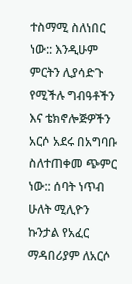ተስማሚ ስለነበር ነው:: እንዲሁም ምርትን ሊያሳድጉ የሚችሉ ግብዓቶችን እና ቴክኖሎጅዎችን አርሶ አደሩ በአግባቡ ስለተጠቀመ ጭምር ነው:: ሰባት ነጥብ ሁለት ሚሊዮን ኩንታል የአፈር ማዳበሪያም ለአርሶ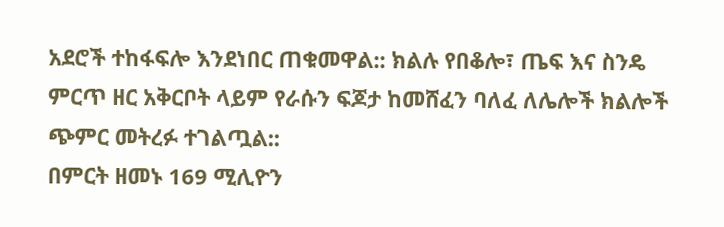አደሮች ተከፋፍሎ እንደነበር ጠቁመዋል:: ክልሉ የበቆሎ፣ ጤፍ እና ስንዴ ምርጥ ዘር አቅርቦት ላይም የራሱን ፍጆታ ከመሸፈን ባለፈ ለሌሎች ክልሎች ጭምር መትረፉ ተገልጧል::
በምርት ዘመኑ 169 ሚሊዮን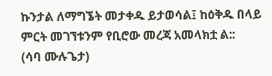ኩንታል ለማግኜት መታቀዱ ይታወሳል፤ ከዕቅዱ በላይ ምርት መገኘቱንም የቢሮው መረጃ አመላክቷ ል::
(ሳባ ሙሉጌታ)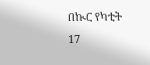በኲር የካቲት 17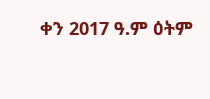ቀን 2017 ዓ.ም ዕትም